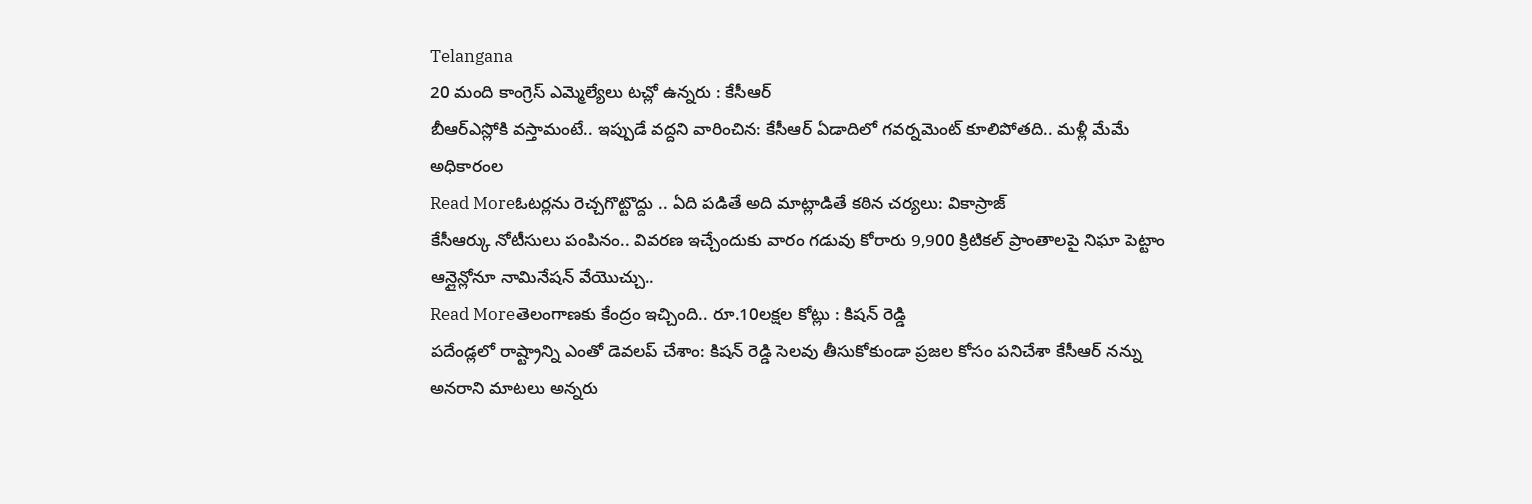Telangana
20 మంది కాంగ్రెస్ ఎమ్మెల్యేలు టచ్లో ఉన్నరు : కేసీఆర్
బీఆర్ఎస్లోకి వస్తామంటే.. ఇప్పుడే వద్దని వారించిన: కేసీఆర్ ఏడాదిలో గవర్నమెంట్ కూలిపోతది.. మళ్లీ మేమే అధికారంల
Read Moreఓటర్లను రెచ్చగొట్టొద్దు .. ఏది పడితే అది మాట్లాడితే కఠిన చర్యలు: వికాస్రాజ్
కేసీఆర్కు నోటీసులు పంపినం.. వివరణ ఇచ్చేందుకు వారం గడువు కోరారు 9,900 క్రిటికల్ ప్రాంతాలపై నిఘా పెట్టాం ఆన్లైన్లోనూ నామినేషన్ వేయొచ్చు..
Read Moreతెలంగాణకు కేంద్రం ఇచ్చింది.. రూ.10లక్షల కోట్లు : కిషన్ రెడ్డి
పదేండ్లలో రాష్ట్రాన్ని ఎంతో డెవలప్ చేశాం: కిషన్ రెడ్డి సెలవు తీసుకోకుండా ప్రజల కోసం పనిచేశా కేసీఆర్ నన్ను అనరాని మాటలు అన్నరు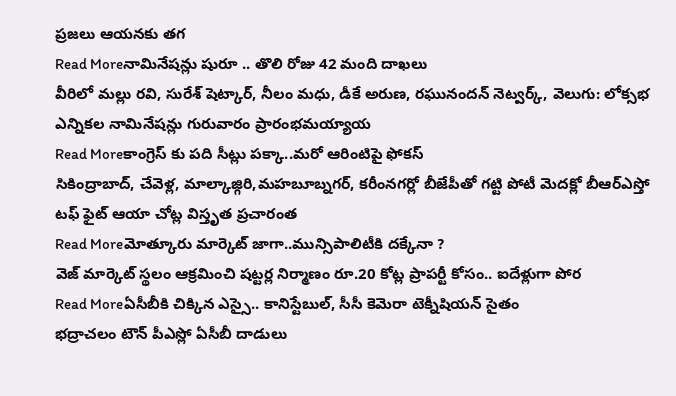ప్రజలు ఆయనకు తగ
Read Moreనామినేషన్లు షురూ .. తొలి రోజు 42 మంది దాఖలు
వీరిలో మల్లు రవి, సురేశ్ షెట్కార్, నీలం మధు, డీకే అరుణ, రఘునందన్ నెట్వర్క్, వెలుగు: లోక్సభ ఎన్నికల నామినేషన్లు గురువారం ప్రారంభమయ్యాయ
Read Moreకాంగ్రెస్ కు పది సీట్లు పక్కా..మరో ఆరింటిపై ఫోకస్
సికింద్రాబాద్, చేవెళ్ల, మాల్కాజ్గిరి,మహబూబ్నగర్, కరీంనగర్లో బీజేపీతో గట్టి పోటీ మెదక్లో బీఆర్ఎస్తో టఫ్ ఫైట్ ఆయా చోట్ల విస్తృత ప్రచారంత
Read Moreమోత్కూరు మార్కెట్ జాగా..మున్సిపాలిటీకి దక్కేనా ?
వెజ్ మార్కెట్ స్థలం ఆక్రమించి షట్టర్ల నిర్మాణం రూ.20 కోట్ల ప్రాపర్టీ కోసం.. ఐదేళ్లుగా పోర
Read Moreఏసీబీకి చిక్కిన ఎస్సై.. కానిస్టేబుల్, సీసీ కెమెరా టెక్నీషియన్ సైతం
భద్రాచలం టౌన్ పీఎస్లో ఏసీబీ దాడులు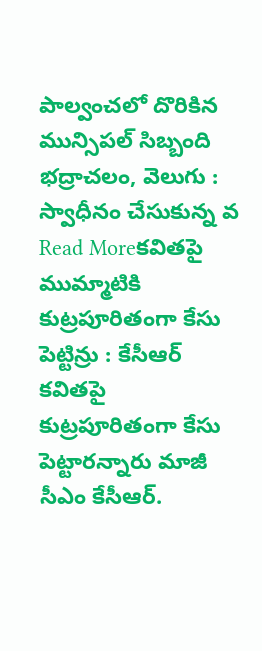పాల్వంచలో దొరికిన మున్సిపల్ సిబ్బంది భద్రాచలం, వెలుగు : స్వాధీనం చేసుకున్న వ
Read Moreకవితపై ముమ్మాటికి కుట్రపూరితంగా కేసు పెట్టిన్రు : కేసీఆర్
కవితపై కుట్రపూరితంగా కేసు పెట్టారన్నారు మాజీ సీఎం కేసీఆర్.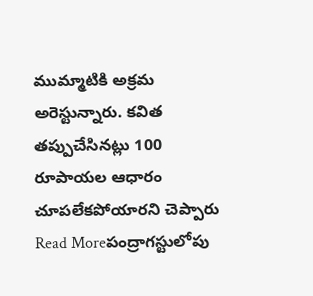ముమ్మాటికి అక్రమ అరెస్టున్నారు. కవిత తప్పుచేసినట్లు 100 రూపాయల ఆధారం చూపలేకపోయారని చెప్పారు
Read Moreపంద్రాగస్టులోపు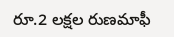రూ.2 లక్షల రుణమాఫీ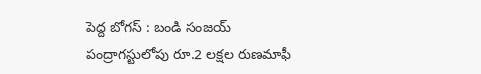పెద్ద బోగస్ : బండి సంజయ్
పంద్రాగస్టులోపు రూ.2 లక్షల రుణమాఫీ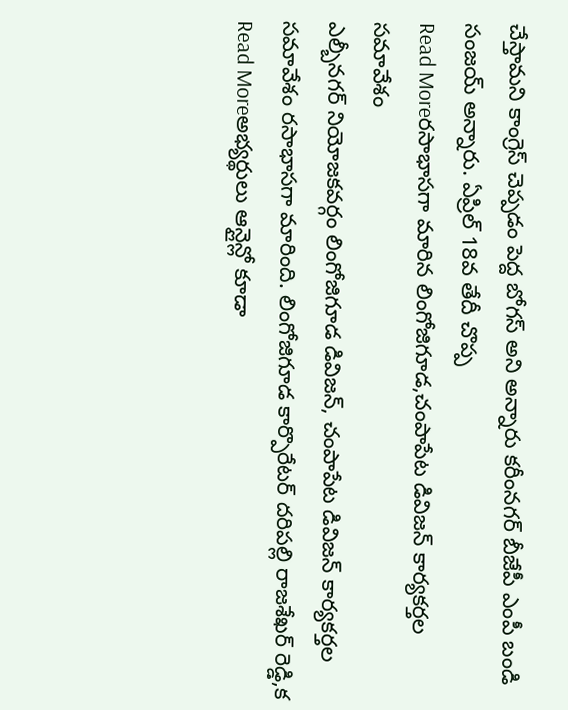చేస్తామని కాంగ్రెస్ చెప్పడం పెద్ద బోగస్ అని అన్నారు కరీంనగర్ బీజేపీ ఎంపీ బండి సంజయ్ అన్నారు. ఏప్రిల్ 18వ తేదీ చొప్ప
Read Moreరసాభాసగా మారిన లింగోజిగూడ,చంపాపేట డివిజన్ కార్యకర్తల సమావేశం
ఎల్బీనగర్ నియోజకవర్గం లింగోజిగూడ డివిజన్, చంపాపేట డివిజన్ కార్యకర్తల సమావేశం రసాభాసగా మారింది. లింగోజిగూడ కార్పొరేటర్ దరిపల్లి రాజశేఖర్ రెడ్డి,క
Read Moreఅభ్యర్థులు ఆన్లైన్లో కూడా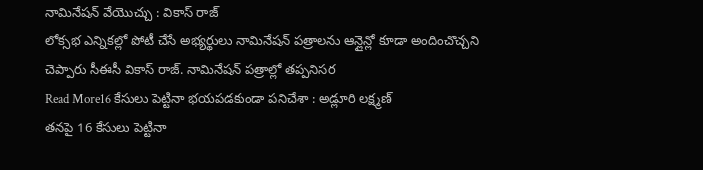నామినేషన్ వేయొచ్చు : వికాస్ రాజ్
లోక్సభ ఎన్నికల్లో పోటీ చేసే అభ్యర్థులు నామినేషన్ పత్రాలను ఆన్లైన్లో కూడా అందించొచ్చని చెప్పారు సీఈసీ వికాస్ రాజ్. నామినేషన్ పత్రాల్లో తప్పనిసర
Read More16 కేసులు పెట్టినా భయపడకుండా పనిచేశా : అడ్లూరి లక్ష్మణ్
తనపై 16 కేసులు పెట్టినా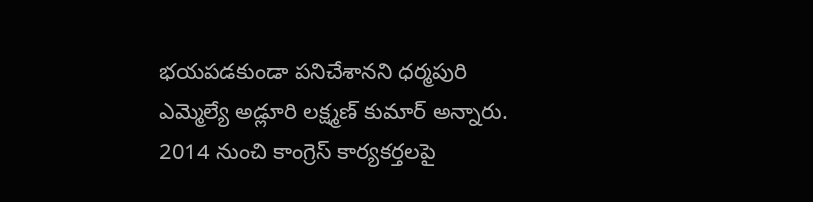భయపడకుండా పనిచేశానని ధర్మపురి ఎమ్మెల్యే అడ్లూరి లక్ష్మణ్ కుమార్ అన్నారు. 2014 నుంచి కాంగ్రెస్ కార్యకర్తలపై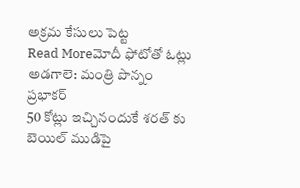అక్రమ కేసులు పెట్ట
Read Moreమోదీ ఫోటోతో ఓట్లు అడగాలె: మంత్రి పొన్నం ప్రభాకర్
50 కోట్లు ఇచ్చినందుకే శరత్ కు బెయిల్ ముడిపై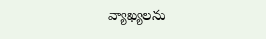వ్యాఖ్యలను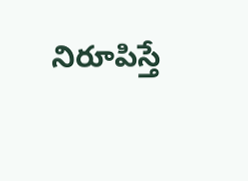నిరూపిస్తే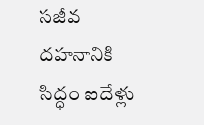సజీవ దహనానికి సిద్ధం ఐదేళ్లు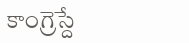కాంగ్రెస్దే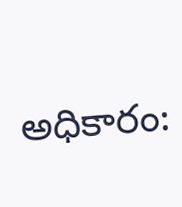అధికారం: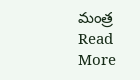మంత్ర
Read More